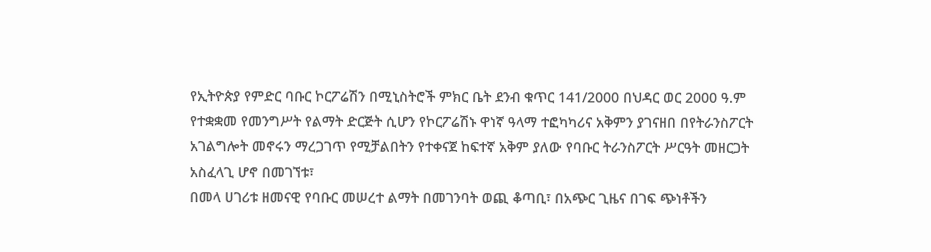የኢትዮጵያ የምድር ባቡር ኮርፖሬሽን በሚኒስትሮች ምክር ቤት ደንብ ቁጥር 141/2000 በህዳር ወር 2000 ዓ.ም የተቋቋመ የመንግሥት የልማት ድርጅት ሲሆን የኮርፖሬሽኑ ዋነኛ ዓላማ ተፎካካሪና አቅምን ያገናዘበ በየትራንስፖርት አገልግሎት መኖሩን ማረጋገጥ የሚቻልበትን የተቀናጀ ከፍተኛ አቅም ያለው የባቡር ትራንስፖርት ሥርዓት መዘርጋት አስፈላጊ ሆኖ በመገኘቱ፣
በመላ ሀገሪቱ ዘመናዊ የባቡር መሠረተ ልማት በመገንባት ወጪ ቆጣቢ፣ በአጭር ጊዜና በገፍ ጭነቶችን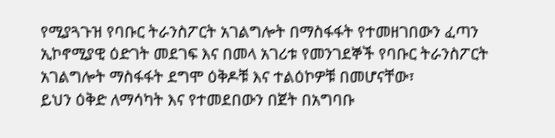የሚያጓጉዝ የባቡር ትራንስፖርት አገልግሎት በማስፋፋት የተመዘገበውን ፈጣን ኢኮኖሚያዊ ዕድገት መደገፍ እና በመላ አገሪቱ የመንገደኞች የባቡር ትራንስፖርት አገልግሎት ማስፋፋት ደግሞ ዕቅዶቹ እና ተልዕኮዎቹ በመሆናቸው፣
ይህን ዕቅድ ለማሳካት እና የተመደበውን በጀት በአግባቡ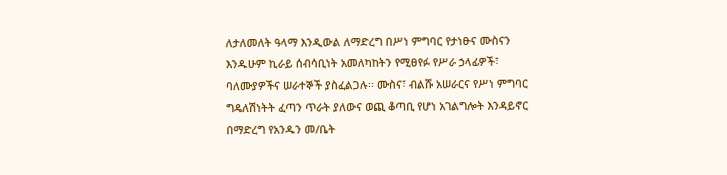ለታለመለት ዓላማ እንዲውል ለማድረግ በሥነ ምግባር የታነፁና ሙስናን እንዱሁም ኪራይ ሰብሳቢነት አመለካከትን የሚፀየፉ የሥራ ኃላፊዎች፣ ባለሙያዎችና ሠራተኞች ያስፈልጋሉ፡፡ ሙስና፣ ብልሹ አሠራርና የሥነ ምግባር ግዴለሽነትት ፈጣን ጥራት ያለውና ወጪ ቆጣቢ የሆነ አገልግሎት እንዳይኖር በማድረግ የአንዱን መ/ቤት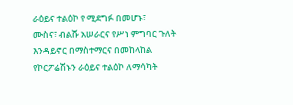ራዕይና ተልዕኮ የ ሚደግፉ በመሆኑ፣
ሙስና፣ ብልሹ አሠራርና የሥነ ምግባር ጉለት እንዳይኖር በማስተማርና በመከላከል የኮርፖሬሽኑን ራዕይና ተልዕኮ ለማሳካት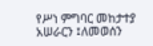የሥነ ምግባር መከታተያ አሠራርን ፤ለመወሰን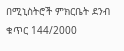በሚኒስትሮች ምክርቤት ደንብ ቁጥር 144/2000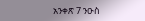አንቀጽ 7 ንዑስ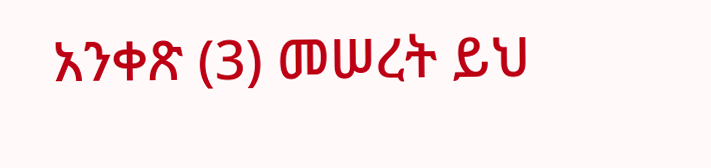አንቀጽ (3) መሠረት ይህ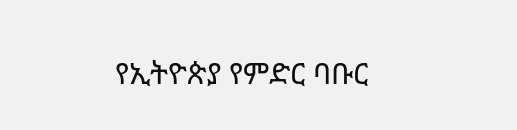የኢትዮጵያ የምድር ባቡር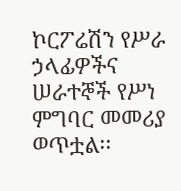ኮርፖሬሽን የሥራ ኃላፊዎችና ሠራተኞች የሥነ ምግባር መመሪያ ወጥቷል፡፡